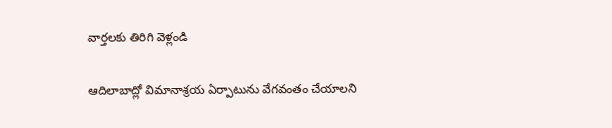వార్తలకు తిరిగి వెళ్లండి

ఆదిలాబాద్లో విమానాశ్రయ ఏర్పాటును వేగవంతం చేయాలని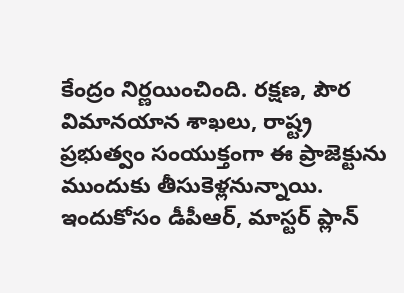కేంద్రం నిర్ణయించింది. రక్షణ, పౌర విమానయాన శాఖలు, రాష్ట్ర ప్రభుత్వం సంయుక్తంగా ఈ ప్రాజెక్టును ముందుకు తీసుకెళ్లనున్నాయి.
ఇందుకోసం డీపీఆర్, మాస్టర్ ప్లాన్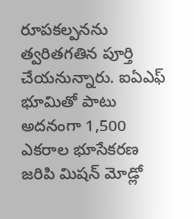రూపకల్పనను త్వరితగతిన పూర్తి చేయనున్నారు. ఐఏఎఫ్ భూమితో పాటు అదనంగా 1,500 ఎకరాల భూసేకరణ జరిపి మిషన్ మోడ్లో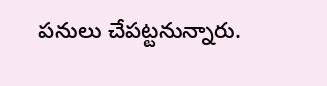పనులు చేపట్టనున్నారు.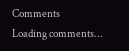Comments
Loading comments...